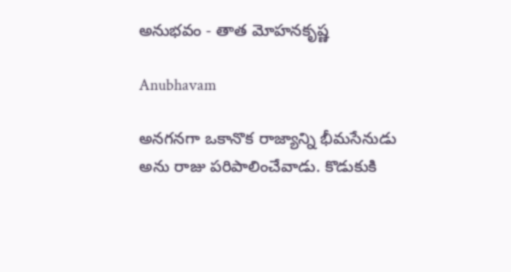అనుభవం - తాత మోహనకృష్ణ

Anubhavam

అనగనగా ఒకానొక రాజ్యాన్ని భీమసేనుడు అను రాజు పరిపాలించేవాడు. కొడుకుకి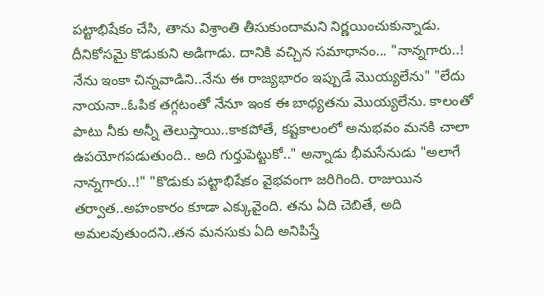పట్టాభిషేకం చేసి, తాను విశ్రాంతి తీసుకుందామని నిర్ణయించుకున్నాడు. దీనికోసమై కొడుకుని అడిగాడు. దానికి వచ్చిన సమాధానం... "నాన్నగారు..! నేను ఇంకా చిన్నవాడిని..నేను ఈ రాజ్యభారం ఇప్పుడే మొయ్యలేను" "లేదు నాయనా..ఓపిక తగ్గటంతో నేనూ ఇంక ఈ బాధ్యతను మొయ్యలేను. కాలంతో పాటు నీకు అన్నీ తెలుస్తాయి..కాకపోతే, కష్టకాలంలో అనుభవం మనకి చాలా ఉపయోగపడుతుంది.. అది గుర్తుపెట్టుకో.." అన్నాడు భీమసేనుడు "అలాగే నాన్నగారు..!" "కొడుకు పట్టాభిషేకం వైభవంగా జరిగింది. రాజుయిన తర్వాత..అహంకారం కూడా ఎక్కువైంది. తను ఏది చెబితే, అది అమలవుతుందని..తన మనసుకు ఏది అనిపిస్తే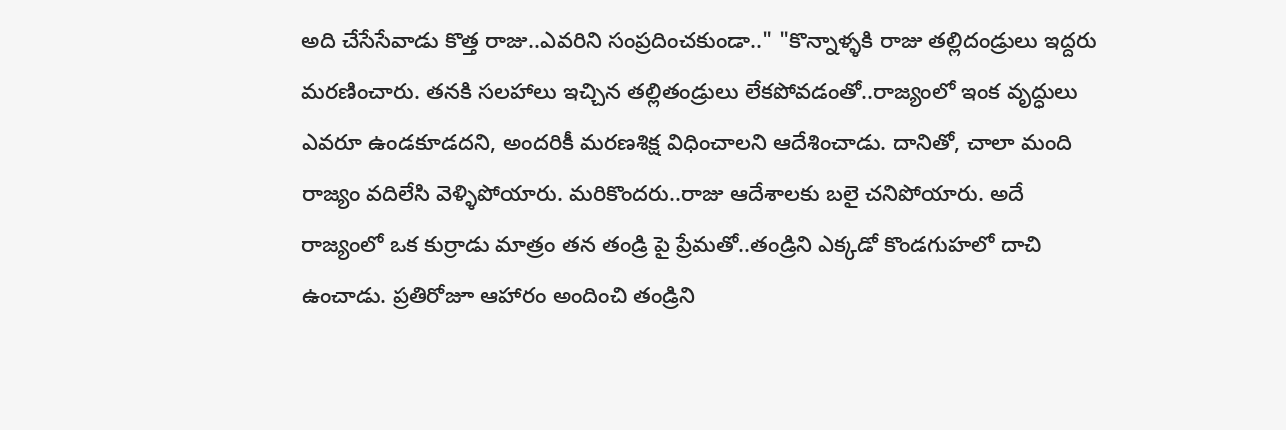అది చేసేసేవాడు కొత్త రాజు..ఎవరిని సంప్రదించకుండా.." "కొన్నాళ్ళకి రాజు తల్లిదండ్రులు ఇద్దరు మరణించారు. తనకి సలహాలు ఇచ్చిన తల్లితండ్రులు లేకపోవడంతో..రాజ్యంలో ఇంక వృద్ధులు ఎవరూ ఉండకూడదని, అందరికీ మరణశిక్ష విధించాలని ఆదేశించాడు. దానితో, చాలా మంది రాజ్యం వదిలేసి వెళ్ళిపోయారు. మరికొందరు..రాజు ఆదేశాలకు బలై చనిపోయారు. అదే రాజ్యంలో ఒక కుర్రాడు మాత్రం తన తండ్రి పై ప్రేమతో..తండ్రిని ఎక్కడో కొండగుహలో దాచి ఉంచాడు. ప్రతిరోజూ ఆహారం అందించి తండ్రిని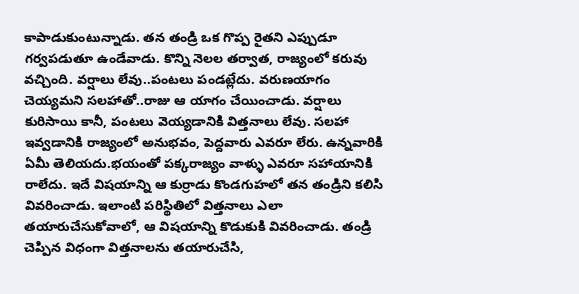కాపాడుకుంటున్నాడు. తన తండ్రి ఒక గొప్ప రైతని ఎప్పుడూ గర్వపడుతూ ఉండేవాడు. కొన్ని నెలల తర్వాత, రాజ్యంలో కరువు వచ్చింది. వర్షాలు లేవు..పంటలు పండట్లేదు. వరుణయాగం చెయ్యమని సలహాతో..రాజు ఆ యాగం చేయించాడు. వర్షాలు కురిసాయి కానీ, పంటలు వెయ్యడానికి విత్తనాలు లేవు. సలహా ఇవ్వడానికి రాజ్యంలో అనుభవం, పెద్దవారు ఎవరూ లేరు. ఉన్నవారికి ఏమీ తెలియదు.భయంతో పక్కరాజ్యం వాళ్ళు ఎవరూ సహాయానికి రాలేదు. ఇదే విషయాన్ని ఆ కుర్రాడు కొండగుహలో తన తండ్రిని కలిసి వివరించాడు. ఇలాంటి పరిస్థితిలో విత్తనాలు ఎలా తయారుచేసుకోవాలో, ఆ విషయాన్ని కొడుకుకి వివరించాడు. తండ్రి చెప్పిన విధంగా విత్తనాలను తయారుచేసి,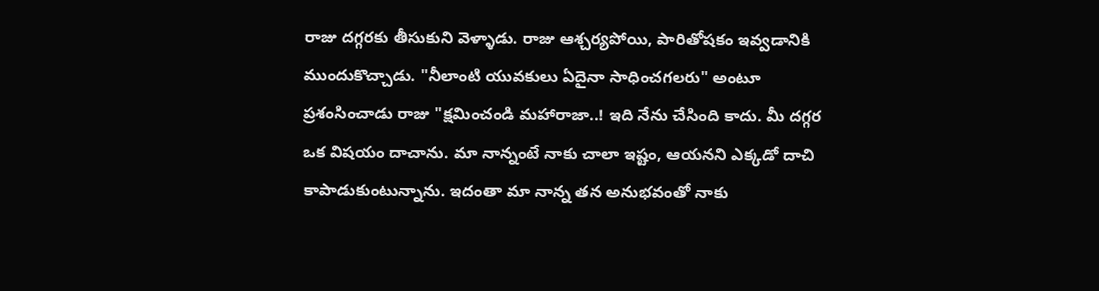రాజు దగ్గరకు తీసుకుని వెళ్ళాడు. రాజు ఆశ్చర్యపోయి, పారితోషకం ఇవ్వడానికి ముందుకొచ్చాడు. "నీలాంటి యువకులు ఏదైనా సాధించగలరు" అంటూ ప్రశంసించాడు రాజు "క్షమించండి మహారాజా..! ఇది నేను చేసింది కాదు. మీ దగ్గర ఒక విషయం దాచాను. మా నాన్నంటే నాకు చాలా ఇష్టం, ఆయనని ఎక్కడో దాచి కాపాడుకుంటున్నాను. ఇదంతా మా నాన్న తన అనుభవంతో నాకు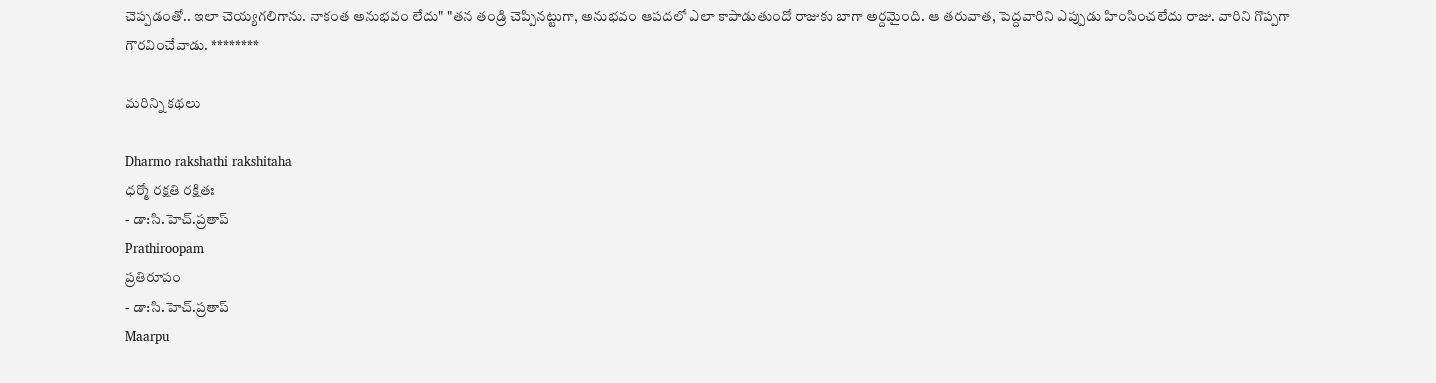చెప్పడంతో.. ఇలా చెయ్యగలిగాను. నాకంత అనుభవం లేదు" "తన తండ్రి చెప్పినట్టుగా, అనుభవం ఆపదలో ఎలా కాపాడుతుందో రాజుకు బాగా అర్దమైంది. ఆ తరువాత, పెద్దవారిని ఎప్పుడు హింసించలేదు రాజు. వారిని గొప్పగా గౌరవించేవాడు. ********

మరిన్ని కథలు

Dharmo rakshathi rakshitaha
ధర్మో రక్షతి రక్షితః
- డా:సి.హెచ్.ప్రతాప్
Prathiroopam
ప్రతిరూపం
- డా:సి.హెచ్.ప్రతాప్
Maarpu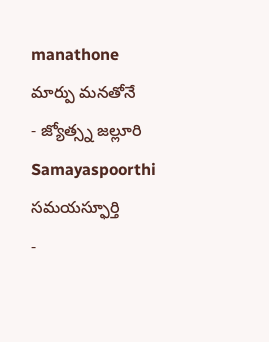manathone
మార్పు మనతోనే
- జ్యోత్స్న జల్లూరి
Samayaspoorthi
సమయస్ఫూర్తి
-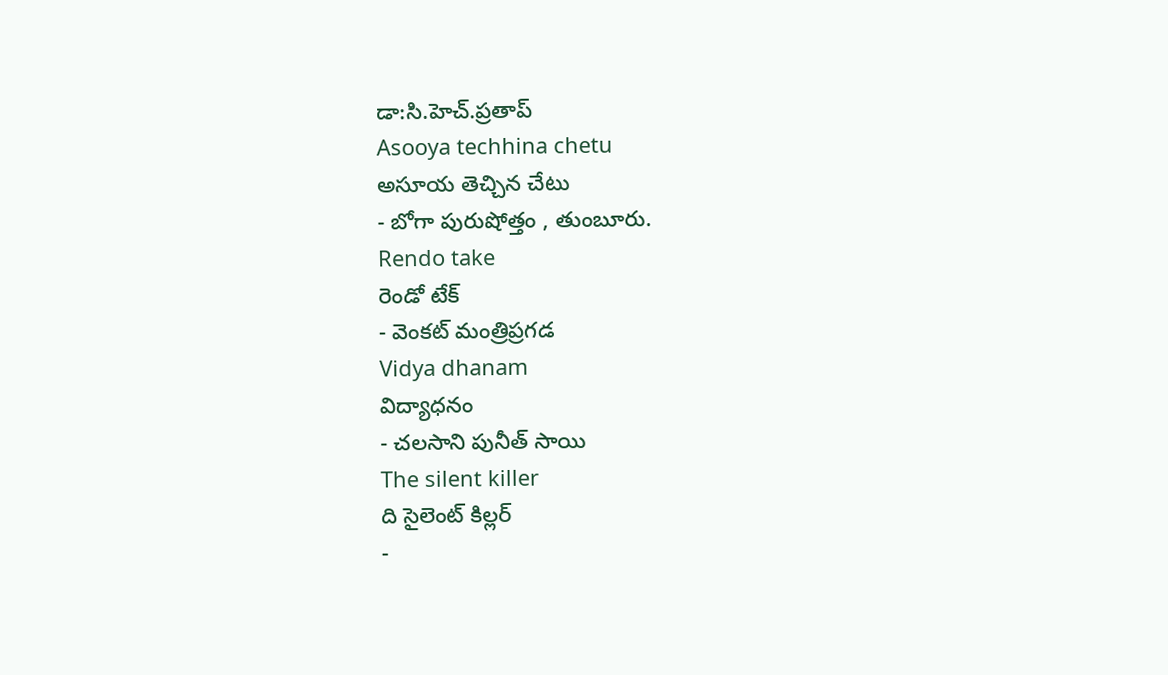డా:సి.హెచ్.ప్రతాప్
Asooya techhina chetu
అసూయ తెచ్చిన చేటు
- బోగా పురుషోత్తం , తుంబూరు.
Rendo take
రెండో టేక్
- వెంకట్ మంత్రిప్రగడ
Vidya dhanam
విద్యాధనం
- చలసాని పునీత్ సాయి
The silent killer
ది సైలెంట్ కిల్లర్
-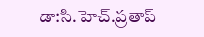డా:సి.హెచ్.ప్రతాప్